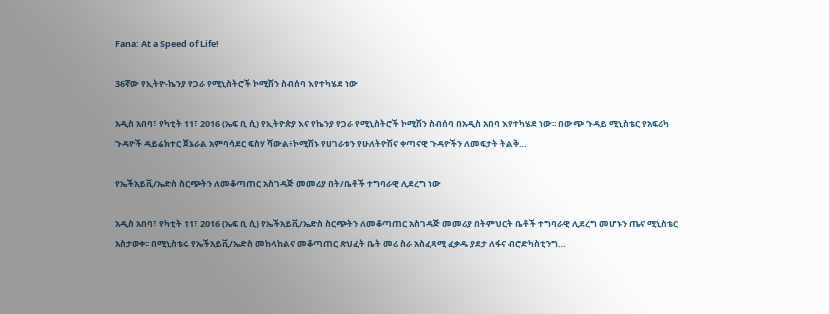Fana: At a Speed of Life!

36ኛው የኢትዮ-ኬንያ የጋራ የሚኒስትሮች ኮሚሽን ስብሰባ እየተካሄደ ነው

አዲስ አበባ፣ የካቲት 11፣ 2016 (ኤፍ ቢ ሲ) የኢትዮጵያ እና የኬንያ የጋራ የሚኒስትሮች ኮሚሽን ስብሰባ በአዲስ አበባ እየተካሄደ ነው፡፡ በውጭ ጉዳይ ሚኒስቴር የአፍሪካ ጉዳዮች ዳይሬክተር ጀኔራል አምባሳደር ፍስሃ ሻውል፥ኮሚሽኑ የሀገራቱን የሁለትዮሽና ቀጣናዊ ጉዳዮችን ለመፍታት ትልቅ…

የኤችአይቪ/ኤድስ ስርጭትን ለመቆጣጠር አስገዳጅ መመሪያ በት/ቤቶች ተግባራዊ ሊደረግ ነው

አዲስ አበባ፣ የካቲት 11፣ 2016 (ኤፍ ቢ ሲ) የኤችአይቪ/ኤድስ ስርጭትን ለመቆጣጠር አስገዳጅ መመሪያ በትምህርት ቤቶች ተግባራዊ ሊደረግ መሆኑን ጤና ሚኒስቴር አስታወቀ፡፡ በሚኒስቴሩ የኤችአይቪ/ኤድስ መከላከልና መቆጣጠር ጽህፈት ቤት መሪ ስራ አስፈጻሚ ፈቃዱ ያደታ ለፋና ብሮድካስቲንግ…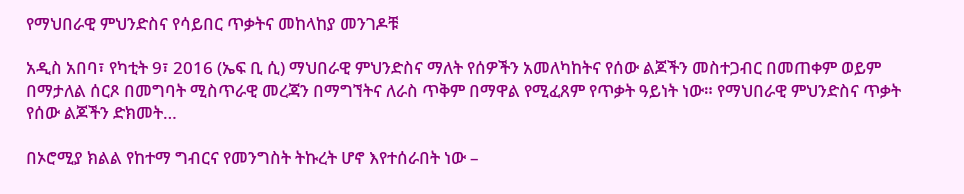የማህበራዊ ምህንድስና የሳይበር ጥቃትና መከላከያ መንገዶቹ

አዲስ አበባ፣ የካቲት 9፣ 2016 (ኤፍ ቢ ሲ) ማህበራዊ ምህንድስና ማለት የሰዎችን አመለካከትና የሰው ልጆችን መስተጋብር በመጠቀም ወይም በማታለል ሰርጾ በመግባት ሚስጥራዊ መረጃን በማግኘትና ለራስ ጥቅም በማዋል የሚፈጸም የጥቃት ዓይነት ነው። የማህበራዊ ምህንድስና ጥቃት የሰው ልጆችን ድክመት…

በኦሮሚያ ክልል የከተማ ግብርና የመንግስት ትኩረት ሆኖ እየተሰራበት ነው –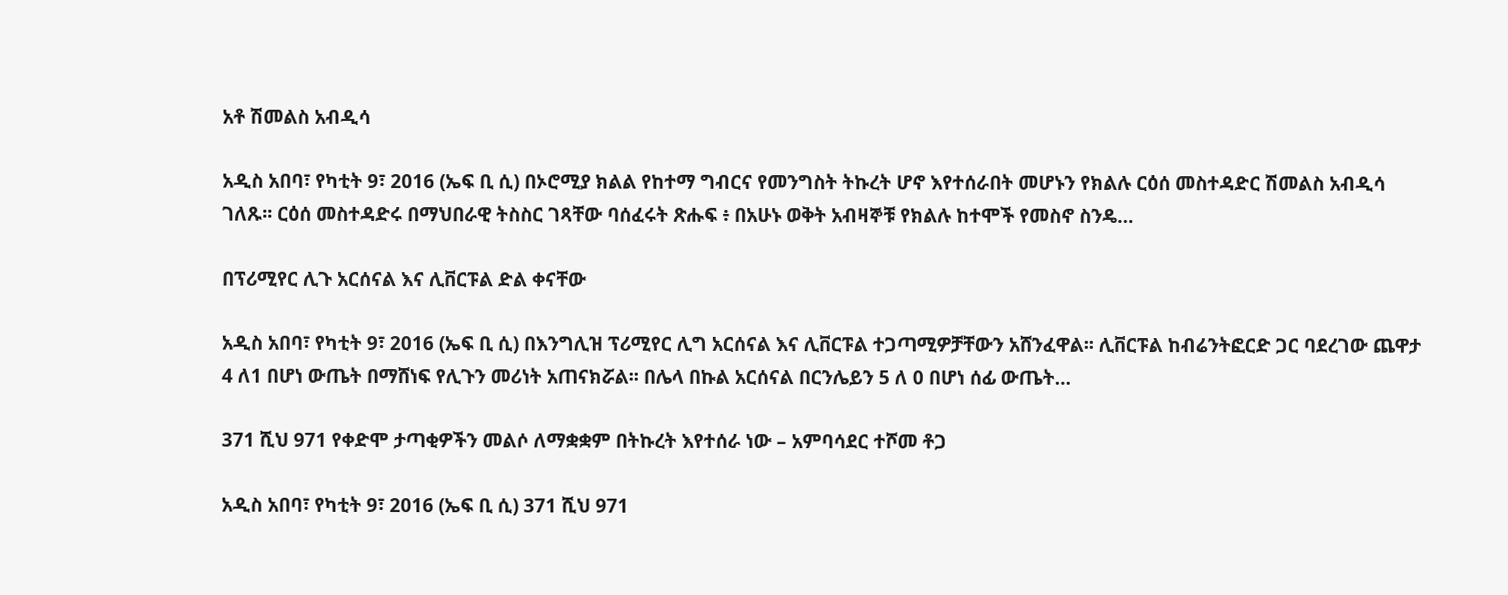አቶ ሽመልስ አብዲሳ

አዲስ አበባ፣ የካቲት 9፣ 2016 (ኤፍ ቢ ሲ) በኦሮሚያ ክልል የከተማ ግብርና የመንግስት ትኩረት ሆኖ እየተሰራበት መሆኑን የክልሉ ርዕሰ መስተዳድር ሽመልስ አብዲሳ ገለጹ፡፡ ርዕሰ መስተዳድሩ በማህበራዊ ትስስር ገጻቸው ባሰፈሩት ጽሑፍ ፥ በአሁኑ ወቅት አብዛኞቹ የክልሉ ከተሞች የመስኖ ስንዴ…

በፕሪሚየር ሊጉ አርሰናል እና ሊቨርፑል ድል ቀናቸው

አዲስ አበባ፣ የካቲት 9፣ 2016 (ኤፍ ቢ ሲ) በእንግሊዝ ፕሪሚየር ሊግ አርሰናል እና ሊቨርፑል ተጋጣሚዎቻቸውን አሸንፈዋል፡፡ ሊቨርፑል ከብሬንትፎርድ ጋር ባደረገው ጨዋታ 4 ለ1 በሆነ ውጤት በማሸነፍ የሊጉን መሪነት አጠናክሯል፡፡ በሌላ በኩል አርሰናል በርንሌይን 5 ለ 0 በሆነ ሰፊ ውጤት…

371 ሺህ 971 የቀድሞ ታጣቂዎችን መልሶ ለማቋቋም በትኩረት እየተሰራ ነው – አምባሳደር ተሾመ ቶጋ

አዲስ አበባ፣ የካቲት 9፣ 2016 (ኤፍ ቢ ሲ) 371 ሺህ 971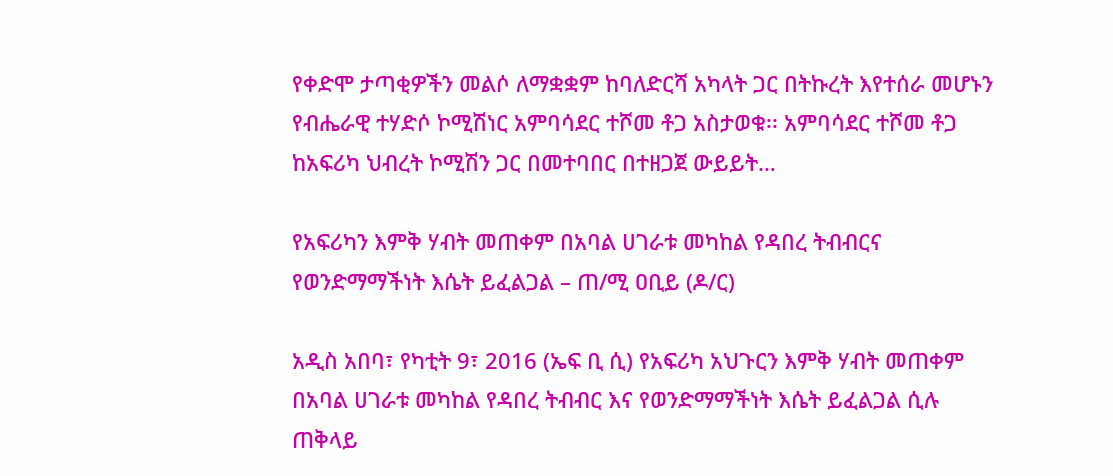የቀድሞ ታጣቂዎችን መልሶ ለማቋቋም ከባለድርሻ አካላት ጋር በትኩረት እየተሰራ መሆኑን የብሔራዊ ተሃድሶ ኮሚሽነር አምባሳደር ተሾመ ቶጋ አስታወቁ፡፡ አምባሳደር ተሾመ ቶጋ ከአፍሪካ ህብረት ኮሚሽን ጋር በመተባበር በተዘጋጀ ውይይት…

የአፍሪካን እምቅ ሃብት መጠቀም በአባል ሀገራቱ መካከል የዳበረ ትብብርና የወንድማማችነት እሴት ይፈልጋል – ጠ/ሚ ዐቢይ (ዶ/ር)

አዲስ አበባ፣ የካቲት 9፣ 2016 (ኤፍ ቢ ሲ) የአፍሪካ አህጉርን እምቅ ሃብት መጠቀም በአባል ሀገራቱ መካከል የዳበረ ትብብር እና የወንድማማችነት እሴት ይፈልጋል ሲሉ ጠቅላይ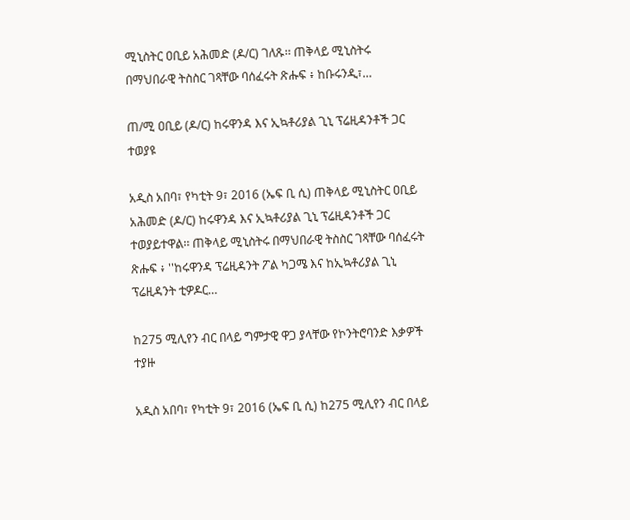ሚኒስትር ዐቢይ አሕመድ (ዶ/ር) ገለጹ፡፡ ጠቅላይ ሚኒስትሩ በማህበራዊ ትስስር ገጻቸው ባሰፈሩት ጽሑፍ ፥ ከቡሩንዲ፣…

ጠ/ሚ ዐቢይ (ዶ/ር) ከሩዋንዳ እና ኢኳቶሪያል ጊኒ ፕሬዚዳንቶች ጋር ተወያዩ

አዲስ አበባ፣ የካቲት 9፣ 2016 (ኤፍ ቢ ሲ) ጠቅላይ ሚኒስትር ዐቢይ አሕመድ (ዶ/ር) ከሩዋንዳ እና ኢኳቶሪያል ጊኒ ፕሬዚዳንቶች ጋር ተወያይተዋል፡፡ ጠቅላይ ሚኒስትሩ በማህበራዊ ትስስር ገጻቸው ባሰፈሩት ጽሑፍ ፥ ''ከሩዋንዳ ፕሬዚዳንት ፖል ካጋሜ እና ከኢኳቶሪያል ጊኒ ፕሬዚዳንት ቲዎዶር…

ከ275 ሚሊየን ብር በላይ ግምታዊ ዋጋ ያላቸው የኮንትሮባንድ እቃዎች ተያዙ

አዲስ አበባ፣ የካቲት 9፣ 2016 (ኤፍ ቢ ሲ) ከ275 ሚሊየን ብር በላይ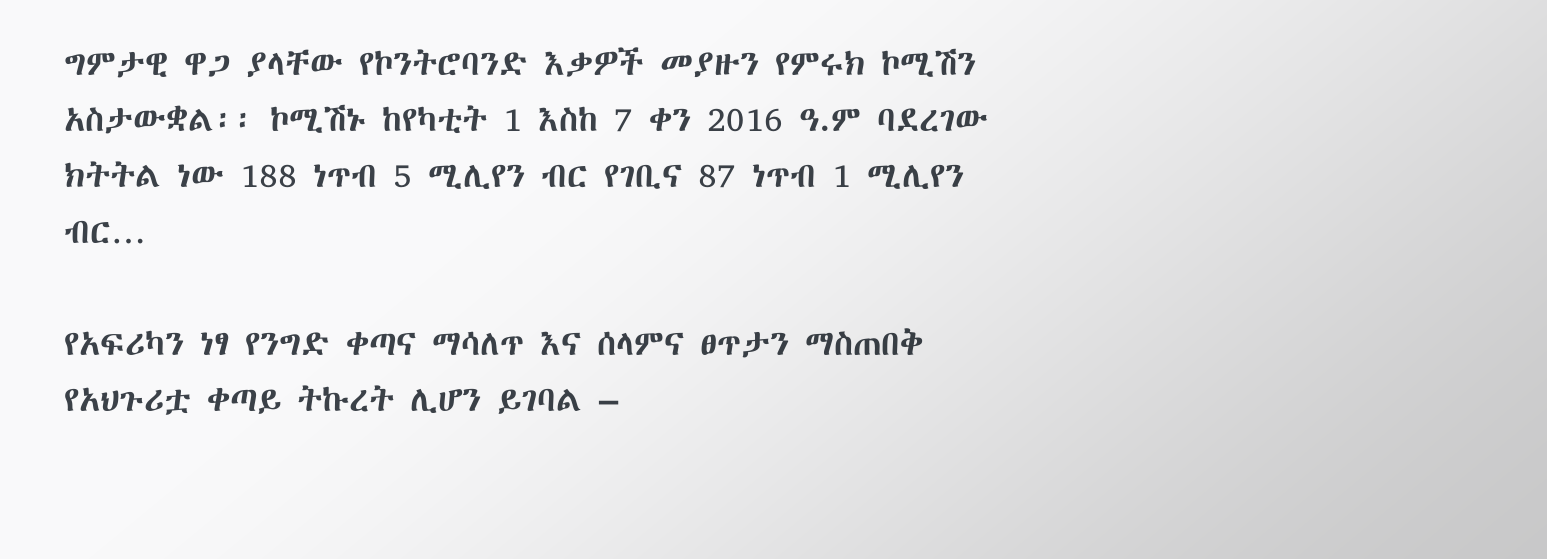ግምታዊ ዋጋ ያላቸው የኮንትሮባንድ እቃዎች መያዙን የምሩክ ኮሚሽን አስታውቋል፡፡ ኮሚሽኑ ከየካቲት 1 እስከ 7 ቀን 2016 ዓ.ም ባደረገው ክትትል ነው 188 ነጥብ 5 ሚሊየን ብር የገቢና 87 ነጥብ 1 ሚሊየን ብር…

የአፍሪካን ነፃ የንግድ ቀጣና ማሳለጥ እና ሰላምና ፀጥታን ማስጠበቅ የአህጉሪቷ ቀጣይ ትኩረት ሊሆን ይገባል –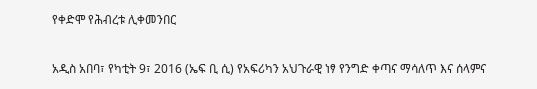የቀድሞ የሕብረቱ ሊቀመንበር

አዲስ አበባ፣ የካቲት 9፣ 2016 (ኤፍ ቢ ሲ) የአፍሪካን አህጉራዊ ነፃ የንግድ ቀጣና ማሳለጥ እና ሰላምና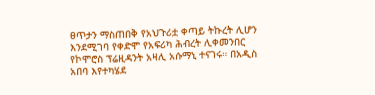ፀጥታን ማስጠበቅ የአህጉሪቷ ቀጣይ ትኩረት ሊሆን እንደሚገባ የቀድሞ የአፍሪካ ሕብረት ሊቀመንበር የኮሞሮስ ፕሬዚዳንት አዛሊ አሱማኒ ተናገሩ። በአዲስ አበባ እየተካሄደ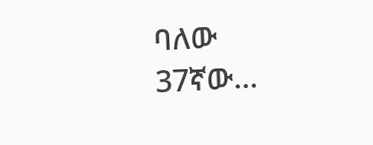ባለው 37ኛው…